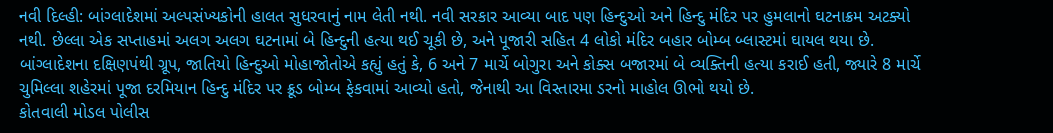નવી દિલ્હી: બાંગ્લાદેશમાં અલ્પસંખ્યકોની હાલત સુધરવાનું નામ લેતી નથી. નવી સરકાર આવ્યા બાદ પણ હિન્દુઓ અને હિન્દુ મંદિર પર હુમલાનો ઘટનાક્રમ અટક્યો નથી. છેલ્લા એક સપ્તાહમાં અલગ અલગ ઘટનામાં બે હિન્દુની હત્યા થઈ ચૂકી છે, અને પૂજારી સહિત 4 લોકો મંદિર બહાર બોમ્બ બ્લાસ્ટમાં ઘાયલ થયા છે.
બાંગ્લાદેશના દક્ષિણપંથી ગ્રૂપ, જાતિયો હિન્દુઓ મોહાજોતોએ કહ્યું હતું કે, 6 અને 7 માર્ચે બોગુરા અને કોક્સ બજારમાં બે વ્યક્તિની હત્યા કરાઈ હતી, જ્યારે 8 માર્ચે ચુમિલ્લા શહેરમાં પૂજા દરમિયાન હિન્દુ મંદિર પર ક્રૂડ બોમ્બ ફેકવામાં આવ્યો હતો, જેનાથી આ વિસ્તારમા ડરનો માહોલ ઊભો થયો છે.
કોતવાલી મોડલ પોલીસ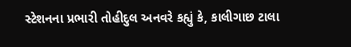સ્ટેશનના પ્રભારી તોહીદુલ અનવરે કહ્યું કે, કાલીગાછ ટાલા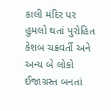કાલી મંદિર પર હુમલો થતાં પુરોહિત કેશબ ચક્રવર્તી અને અન્ય બે લોકો ઈજાગ્રસ્ત બનતાં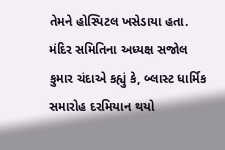તેમને હોસ્પિટલ ખસેડાયા હતા. મંદિર સમિતિના અધ્યક્ષ સજોલ કુમાર ચંદાએ કહ્યું કે, બ્લાસ્ટ ધાર્મિક સમારોહ દરમિયાન થયો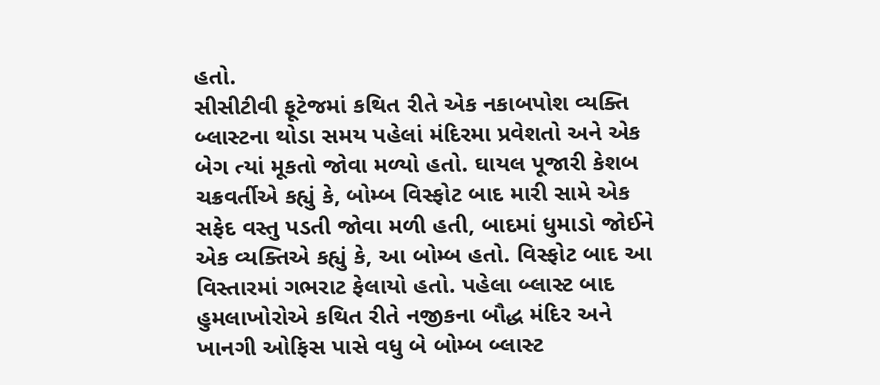હતો.
સીસીટીવી ફૂટેજમાં કથિત રીતે એક નકાબપોશ વ્યક્તિ બ્લાસ્ટના થોડા સમય પહેલાં મંદિરમા પ્રવેશતો અને એક બેગ ત્યાં મૂકતો જોવા મળ્યો હતો. ઘાયલ પૂજારી કેશબ ચક્રવર્તીએ કહ્યું કે, બોમ્બ વિસ્ફોટ બાદ મારી સામે એક સફેદ વસ્તુ પડતી જોવા મળી હતી, બાદમાં ધુમાડો જોઈને એક વ્યક્તિએ કહ્યું કે, આ બોમ્બ હતો. વિસ્ફોટ બાદ આ વિસ્તારમાં ગભરાટ ફેલાયો હતો. પહેલા બ્લાસ્ટ બાદ હુમલાખોરોએ કથિત રીતે નજીકના બૌદ્ધ મંદિર અને ખાનગી ઓફિસ પાસે વધુ બે બોમ્બ બ્લાસ્ટ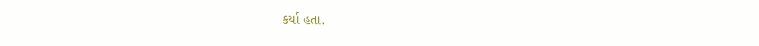કર્યા હતા.